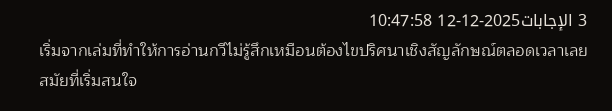3 الإجابات2025-12-12 10:47:58
เริ่มจากเล่มที่ทำให้การอ่านกวีไม่รู้สึกเหมือนต้องไขปริศนาเชิงสัญลักษณ์ตลอดเวลาเลย
สมัยที่เริ่มสนใจ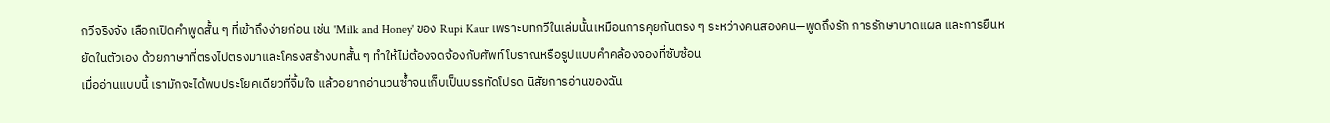กวีจริงจัง เลือกเปิดคำพูดสั้น ๆ ที่เข้าถึงง่ายก่อน เช่น 'Milk and Honey' ของ Rupi Kaur เพราะบทกวีในเล่มนั้นเหมือนการคุยกันตรง ๆ ระหว่างคนสองคน—พูดถึงรัก การรักษาบาดแผล และการยืนหยัดในตัวเอง ด้วยภาษาที่ตรงไปตรงมาและโครงสร้างบทสั้น ๆ ทำให้ไม่ต้องจดจ้องกับศัพท์โบราณหรือรูปแบบคำคล้องจองที่ซับซ้อน
เมื่ออ่านแบบนี้ เรามักจะได้พบประโยคเดียวที่จิ้มใจ แล้วอยากอ่านวนซ้ำจนเก็บเป็นบรรทัดโปรด นิสัยการอ่านของฉัน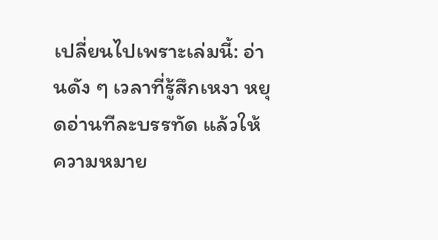เปลี่ยนไปเพราะเล่มนี้: อ่านดัง ๆ เวลาที่รู้สึกเหงา หยุดอ่านทีละบรรทัด แล้วให้ความหมาย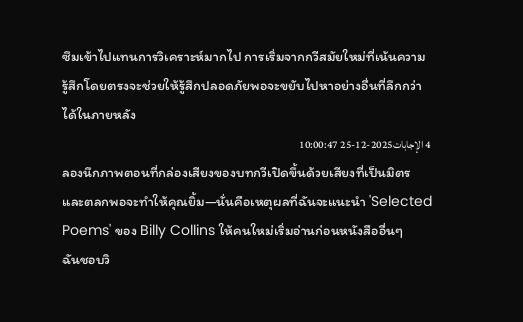ซึมเข้าไปแทนการวิเคราะห์มากไป การเริ่มจากกวีสมัยใหม่ที่เน้นความรู้สึกโดยตรงจะช่วยให้รู้สึกปลอดภัยพอจะขยับไปหาอย่างอื่นที่ลึกกว่าได้ในภายหลัง
4 الإجابات2025-12-25 10:00:47
ลองนึกภาพตอนที่กล่องเสียงของบทกวีเปิดขึ้นด้วยเสียงที่เป็นมิตรและตลกพอจะทำให้คุณยิ้ม—นั่นคือเหตุผลที่ฉันจะแนะนำ 'Selected Poems' ของ Billy Collins ให้คนใหม่เริ่มอ่านก่อนหนังสืออื่นๆ
ฉันชอบวิ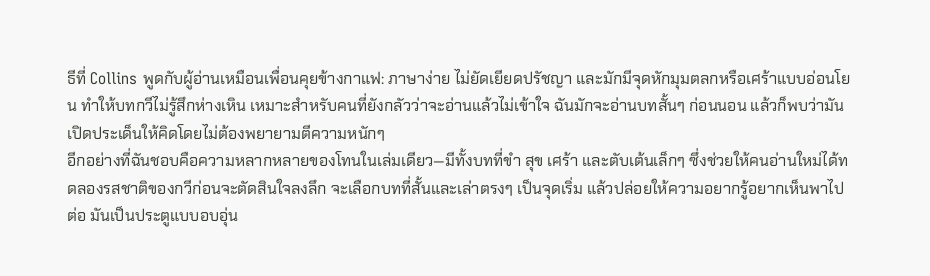ธีที่ Collins พูดกับผู้อ่านเหมือนเพื่อนคุยข้างกาแฟ: ภาษาง่าย ไม่ยัดเยียดปรัชญา และมักมีจุดหักมุมตลกหรือเศร้าแบบอ่อนโยน ทำให้บทกวีไม่รู้สึกห่างเหิน เหมาะสำหรับคนที่ยังกลัวว่าจะอ่านแล้วไม่เข้าใจ ฉันมักจะอ่านบทสั้นๆ ก่อนนอน แล้วก็พบว่ามันเปิดประเด็นให้คิดโดยไม่ต้องพยายามตีความหนักๆ
อีกอย่างที่ฉันชอบคือความหลากหลายของโทนในเล่มเดียว—มีทั้งบทที่ขำ สุข เศร้า และตับเต้นเล็กๆ ซึ่งช่วยให้คนอ่านใหม่ได้ทดลองรสชาติของกวีก่อนจะตัดสินใจลงลึก จะเลือกบทที่สั้นและเล่าตรงๆ เป็นจุดเริ่ม แล้วปล่อยให้ความอยากรู้อยากเห็นพาไปต่อ มันเป็นประตูแบบอบอุ่น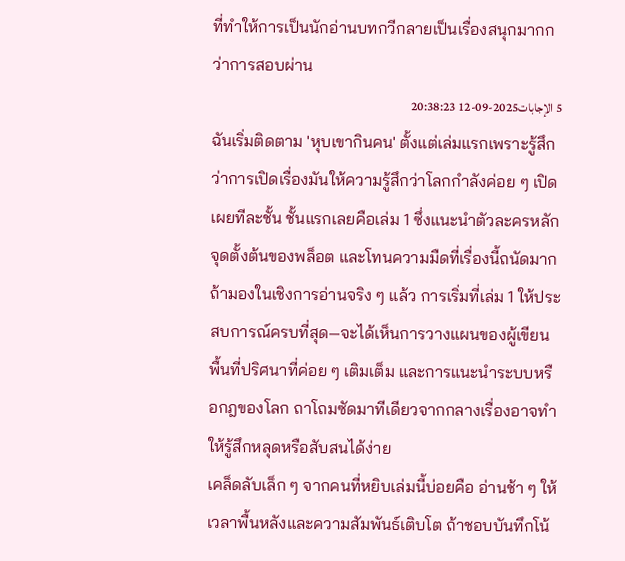ที่ทำให้การเป็นนักอ่านบทกวีกลายเป็นเรื่องสนุกมากกว่าการสอบผ่าน
5 الإجابات2025-09-12 20:38:23
ฉันเริ่มติดตาม 'หุบเขากินคน' ตั้งแต่เล่มแรกเพราะรู้สึกว่าการเปิดเรื่องมันให้ความรู้สึกว่าโลกกำลังค่อย ๆ เปิดเผยทีละชั้น ชั้นแรกเลยคือเล่ม 1 ซึ่งแนะนำตัวละครหลัก จุดตั้งต้นของพล็อต และโทนความมืดที่เรื่องนี้ถนัดมาก
ถ้ามองในเชิงการอ่านจริง ๆ แล้ว การเริ่มที่เล่ม 1 ให้ประสบการณ์ครบที่สุด—จะได้เห็นการวางแผนของผู้เขียน พื้นที่ปริศนาที่ค่อย ๆ เติมเต็ม และการแนะนำระบบหรือกฎของโลก ถาโถมซัดมาทีเดียวจากกลางเรื่องอาจทำให้รู้สึกหลุดหรือสับสนได้ง่าย
เคล็ดลับเล็ก ๆ จากคนที่หยิบเล่มนี้บ่อยคือ อ่านช้า ๆ ให้เวลาพื้นหลังและความสัมพันธ์เติบโต ถ้าชอบบันทึกโน้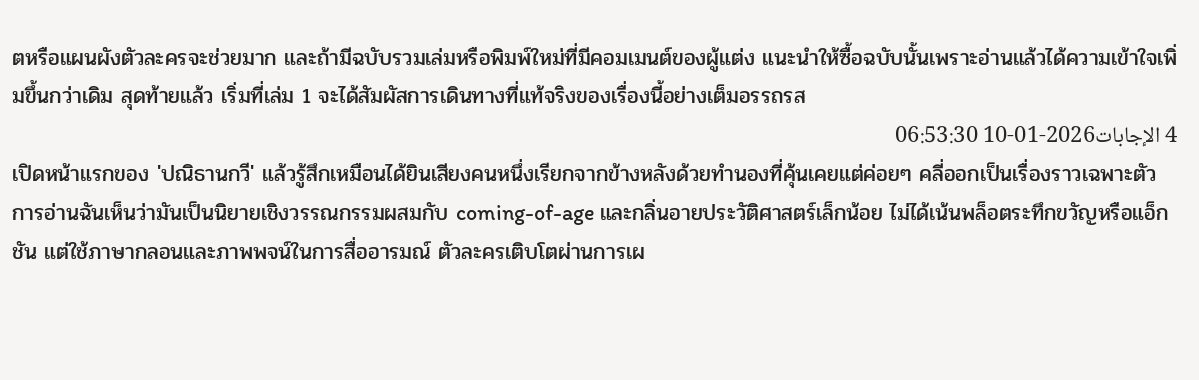ตหรือแผนผังตัวละครจะช่วยมาก และถ้ามีฉบับรวมเล่มหรือพิมพ์ใหม่ที่มีคอมเมนต์ของผู้แต่ง แนะนำให้ซื้อฉบับนั้นเพราะอ่านแล้วได้ความเข้าใจเพิ่มขึ้นกว่าเดิม สุดท้ายแล้ว เริ่มที่เล่ม 1 จะได้สัมผัสการเดินทางที่แท้จริงของเรื่องนี้อย่างเต็มอรรถรส
4 الإجابات2026-01-10 06:53:30
เปิดหน้าแรกของ 'ปณิธานกวี' แล้วรู้สึกเหมือนได้ยินเสียงคนหนึ่งเรียกจากข้างหลังด้วยทำนองที่คุ้นเคยแต่ค่อยๆ คลี่ออกเป็นเรื่องราวเฉพาะตัว
การอ่านฉันเห็นว่ามันเป็นนิยายเชิงวรรณกรรมผสมกับ coming-of-age และกลิ่นอายประวัติศาสตร์เล็กน้อย ไม่ได้เน้นพล็อตระทึกขวัญหรือแอ็กชัน แต่ใช้ภาษากลอนและภาพพจน์ในการสื่ออารมณ์ ตัวละครเติบโตผ่านการเผ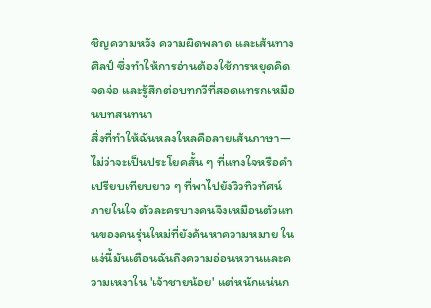ชิญความหวัง ความผิดพลาด และเส้นทางศิลป์ ซึ่งทำให้การอ่านต้องใช้การหยุดคิด จดจ่อ และรู้สึกต่อบทกวีที่สอดแทรกเหมือนบทสนทนา
สิ่งที่ทำให้ฉันหลงใหลคือลายเส้นภาษา—ไม่ว่าจะเป็นประโยคสั้น ๆ ที่แทงใจหรือคำเปรียบเทียบยาว ๆ ที่พาไปยังวิวทิวทัศน์ภายในใจ ตัวละครบางคนจึงเหมือนตัวแทนของคนรุ่นใหม่ที่ยังค้นหาความหมาย ในแง่นี้มันเตือนฉันถึงความอ่อนหวานและความเหงาใน 'เจ้าชายน้อย' แต่หนักแน่นก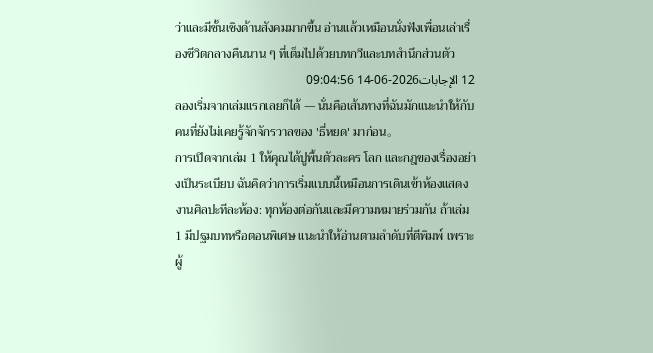ว่าและมีชั้นเชิงด้านสังคมมากขึ้น อ่านแล้วเหมือนนั่งฟังเพื่อนเล่าเรื่องชีวิตกลางคืนนาน ๆ ที่เต็มไปด้วยบทกวีและบทสำนึกส่วนตัว
12 الإجابات2026-06-14 09:04:56
ลองเริ่มจากเล่มแรกเลยก็ได้ — นั่นคือเส้นทางที่ฉันมักแนะนำให้กับคนที่ยังไม่เคยรู้จักจักรวาลของ 'ธี่หยด' มาก่อน。
การเปิดจากเล่ม 1 ให้คุณได้ปูพื้นตัวละคร โลก และกฎของเรื่องอย่างเป็นระเบียบ ฉันคิดว่าการเริ่มแบบนี้เหมือนการเดินเข้าห้องแสดงงานศิลปะทีละห้อง: ทุกห้องต่อกันและมีความหมายร่วมกัน ถ้าเล่ม 1 มีปฐมบทหรือตอนพิเศษ แนะนำให้อ่านตามลำดับที่ตีพิมพ์ เพราะผู้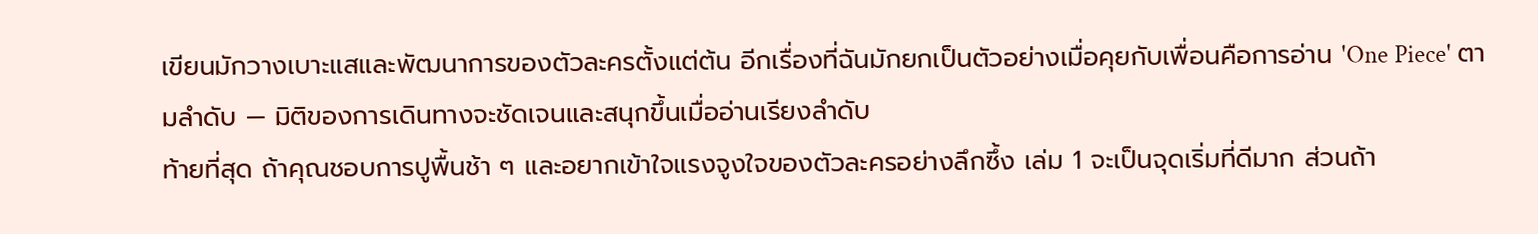เขียนมักวางเบาะแสและพัฒนาการของตัวละครตั้งแต่ต้น อีกเรื่องที่ฉันมักยกเป็นตัวอย่างเมื่อคุยกับเพื่อนคือการอ่าน 'One Piece' ตามลำดับ — มิติของการเดินทางจะชัดเจนและสนุกขึ้นเมื่ออ่านเรียงลำดับ
ท้ายที่สุด ถ้าคุณชอบการปูพื้นช้า ๆ และอยากเข้าใจแรงจูงใจของตัวละครอย่างลึกซึ้ง เล่ม 1 จะเป็นจุดเริ่มที่ดีมาก ส่วนถ้า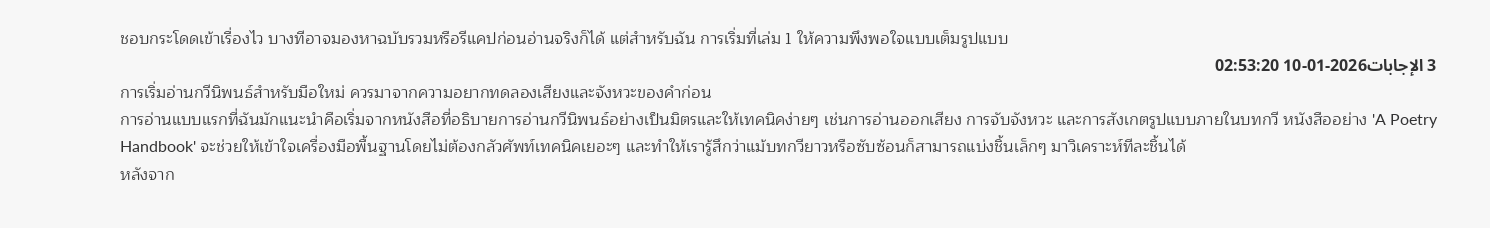ชอบกระโดดเข้าเรื่องไว บางทีอาจมองหาฉบับรวมหรือรีแคปก่อนอ่านจริงก็ได้ แต่สำหรับฉัน การเริ่มที่เล่ม 1 ให้ความพึงพอใจแบบเต็มรูปแบบ
3 الإجابات2026-01-10 02:53:20
การเริ่มอ่านกวีนิพนธ์สำหรับมือใหม่ ควรมาจากความอยากทดลองเสียงและจังหวะของคำก่อน
การอ่านแบบแรกที่ฉันมักแนะนำคือเริ่มจากหนังสือที่อธิบายการอ่านกวีนิพนธ์อย่างเป็นมิตรและให้เทคนิคง่ายๆ เช่นการอ่านออกเสียง การจับจังหวะ และการสังเกตรูปแบบภายในบทกวี หนังสืออย่าง 'A Poetry Handbook' จะช่วยให้เข้าใจเครื่องมือพื้นฐานโดยไม่ต้องกลัวศัพท์เทคนิคเยอะๆ และทำให้เรารู้สึกว่าแม้บทกวียาวหรือซับซ้อนก็สามารถแบ่งชิ้นเล็กๆ มาวิเคราะห์ทีละชิ้นได้
หลังจาก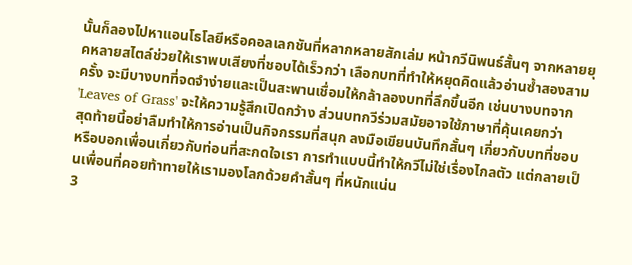นั้นก็ลองไปหาแอนโธโลยีหรือคอลเลกชันที่หลากหลายสักเล่ม หน้ากวีนิพนธ์สั้นๆ จากหลายยุคหลายสไตล์ช่วยให้เราพบเสียงที่ชอบได้เร็วกว่า เลือกบทที่ทำให้หยุดคิดแล้วอ่านซ้ำสองสามครั้ง จะมีบางบทที่จดจำง่ายและเป็นสะพานเชื่อมให้กล้าลองบทที่ลึกขึ้นอีก เช่นบางบทจาก 'Leaves of Grass' จะให้ความรู้สึกเปิดกว้าง ส่วนบทกวีร่วมสมัยอาจใช้ภาษาที่คุ้นเคยกว่า
สุดท้ายนี้อย่าลืมทำให้การอ่านเป็นกิจกรรมที่สนุก ลงมือเขียนบันทึกสั้นๆ เกี่ยวกับบทที่ชอบ หรือบอกเพื่อนเกี่ยวกับท่อนที่สะกดใจเรา การทำแบบนี้ทำให้กวีไม่ใช่เรื่องไกลตัว แต่กลายเป็นเพื่อนที่คอยท้าทายให้เรามองโลกด้วยคำสั้นๆ ที่หนักแน่น
3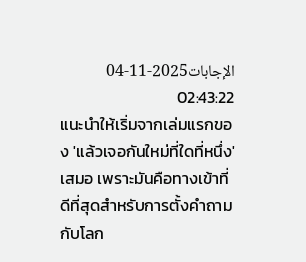الإجابات2025-11-04 02:43:22
แนะนำให้เริ่มจากเล่มแรกของ 'แล้วเจอกันใหม่ที่ใดที่หนึ่ง' เสมอ เพราะมันคือทางเข้าที่ดีที่สุดสำหรับการตั้งคำถามกับโลก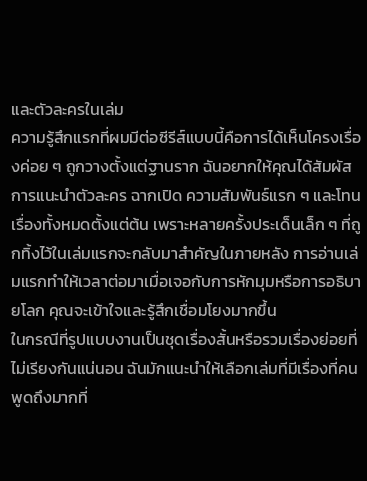และตัวละครในเล่ม
ความรู้สึกแรกที่ผมมีต่อซีรีส์แบบนี้คือการได้เห็นโครงเรื่องค่อย ๆ ถูกวางตั้งแต่ฐานราก ฉันอยากให้คุณได้สัมผัสการแนะนำตัวละคร ฉากเปิด ความสัมพันธ์แรก ๆ และโทนเรื่องทั้งหมดตั้งแต่ต้น เพราะหลายครั้งประเด็นเล็ก ๆ ที่ถูกทิ้งไว้ในเล่มแรกจะกลับมาสำคัญในภายหลัง การอ่านเล่มแรกทำให้เวลาต่อมาเมื่อเจอกับการหักมุมหรือการอธิบายโลก คุณจะเข้าใจและรู้สึกเชื่อมโยงมากขึ้น
ในกรณีที่รูปแบบงานเป็นชุดเรื่องสั้นหรือรวมเรื่องย่อยที่ไม่เรียงกันแน่นอน ฉันมักแนะนำให้เลือกเล่มที่มีเรื่องที่คนพูดถึงมากที่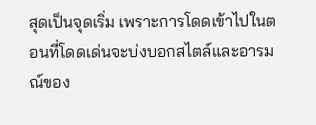สุดเป็นจุดเริ่ม เพราะการโดดเข้าไปในตอนที่โดดเด่นจะบ่งบอกสไตล์และอารมณ์ของ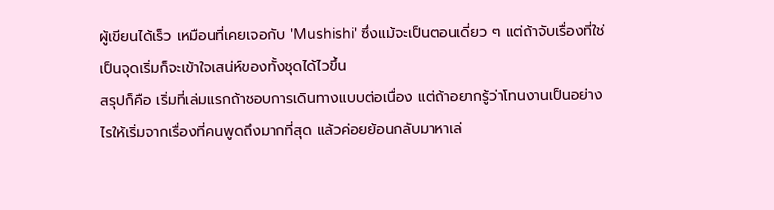ผู้เขียนได้เร็ว เหมือนที่เคยเจอกับ 'Mushishi' ซึ่งแม้จะเป็นตอนเดี่ยว ๆ แต่ถ้าจับเรื่องที่ใช่เป็นจุดเริ่มก็จะเข้าใจเสน่ห์ของทั้งชุดได้ไวขึ้น
สรุปก็คือ เริ่มที่เล่มแรกถ้าชอบการเดินทางแบบต่อเนื่อง แต่ถ้าอยากรู้ว่าโทนงานเป็นอย่างไรให้เริ่มจากเรื่องที่คนพูดถึงมากที่สุด แล้วค่อยย้อนกลับมาหาเล่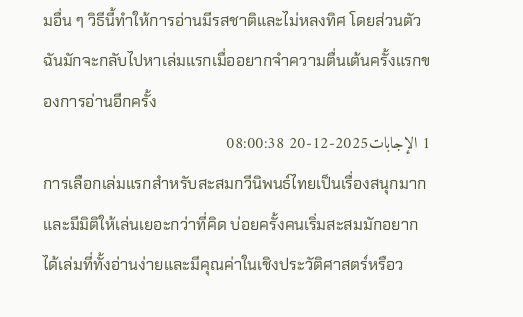มอื่น ๆ วิธีนี้ทำให้การอ่านมีรสชาติและไม่หลงทิศ โดยส่วนตัวฉันมักจะกลับไปหาเล่มแรกเมื่ออยากจำความตื่นเต้นครั้งแรกของการอ่านอีกครั้ง
1 الإجابات2025-12-20 08:00:38
การเลือกเล่มแรกสำหรับสะสมกวีนิพนธ์ไทยเป็นเรื่องสนุกมากและมีมิติให้เล่นเยอะกว่าที่คิด บ่อยครั้งคนเริ่มสะสมมักอยากได้เล่มที่ทั้งอ่านง่ายและมีคุณค่าในเชิงประวัติศาสตร์หรือว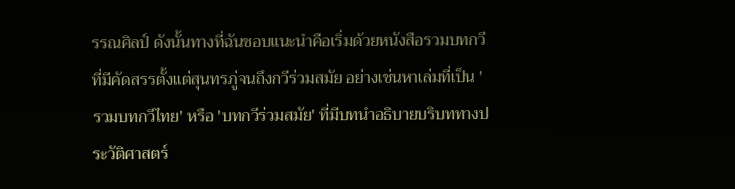รรณศิลป์ ดังนั้นทางที่ฉันชอบแนะนำคือเริ่มด้วยหนังสือรวมบทกวีที่มีคัดสรรตั้งแต่สุนทรภู่จนถึงกวีร่วมสมัย อย่างเช่นหาเล่มที่เป็น 'รวมบทกวีไทย' หรือ 'บทกวีร่วมสมัย' ที่มีบทนำอธิบายบริบททางประวัติศาสตร์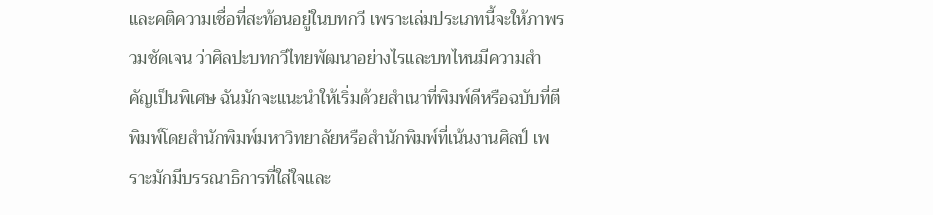และคติความเชื่อที่สะท้อนอยู่ในบทกวี เพราะเล่มประเภทนี้จะให้ภาพรวมชัดเจน ว่าศิลปะบทกวีไทยพัฒนาอย่างไรและบทไหนมีความสำคัญเป็นพิเศษ ฉันมักจะแนะนำให้เริ่มด้วยสำเนาที่พิมพ์ดีหรือฉบับที่ตีพิมพ์โดยสำนักพิมพ์มหาวิทยาลัยหรือสำนักพิมพ์ที่เน้นงานศิลป์ เพราะมักมีบรรณาธิการที่ใส่ใจและ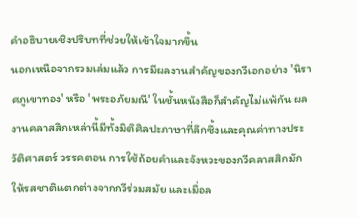คำอธิบายเชิงปริบทที่ช่วยให้เข้าใจมากขึ้น
นอกเหนือจากรวมเล่มแล้ว การมีผลงานสำคัญของกวีเอกอย่าง 'นิราศภูเขาทอง' หรือ 'พระอภัยมณี' ในชั้นหนังสือก็สำคัญไม่แพ้กัน ผลงานคลาสสิกเหล่านี้มีทั้งมิติศิลปะภาษาที่ลึกซึ้งและคุณค่าทางประวัติศาสตร์ วรรคตอน การใช้ถ้อยคำและจังหวะของกวีคลาสสิกมักให้รสชาติแตกต่างจากกวีร่วมสมัย และเมื่อล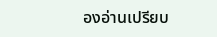องอ่านเปรียบ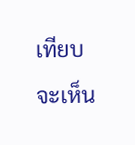เทียบจะเห็น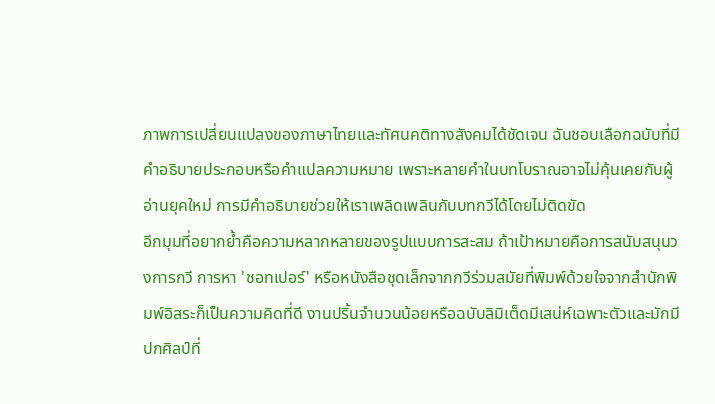ภาพการเปลี่ยนแปลงของภาษาไทยและทัศนคติทางสังคมได้ชัดเจน ฉันชอบเลือกฉบับที่มีคำอธิบายประกอบหรือคำแปลความหมาย เพราะหลายคำในบทโบราณอาจไม่คุ้นเคยกับผู้อ่านยุคใหม่ การมีคำอธิบายช่วยให้เราเพลิดเพลินกับบทกวีได้โดยไม่ติดขัด
อีกมุมที่อยากย้ำคือความหลากหลายของรูปแบบการสะสม ถ้าเป้าหมายคือการสนับสนุนวงการกวี การหา 'ชอทเปอร์' หรือหนังสือชุดเล็กจากกวีร่วมสมัยที่พิมพ์ด้วยใจจากสำนักพิมพ์อิสระก็เป็นความคิดที่ดี งานปริ้นจำนวนน้อยหรือฉบับลิมิเต็ดมีเสน่ห์เฉพาะตัวและมักมีปกศิลป์ที่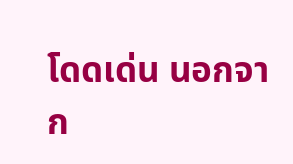โดดเด่น นอกจาก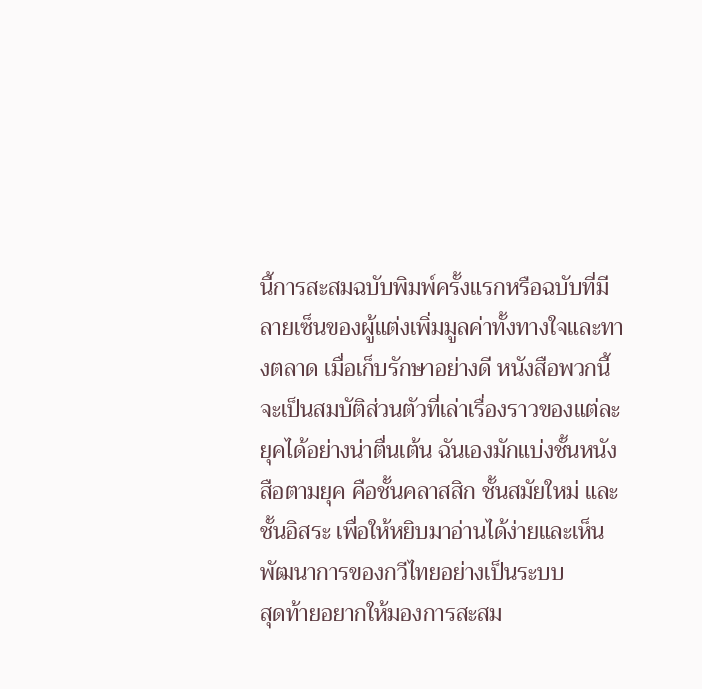นี้การสะสมฉบับพิมพ์ครั้งแรกหรือฉบับที่มีลายเซ็นของผู้แต่งเพิ่มมูลค่าทั้งทางใจและทางตลาด เมื่อเก็บรักษาอย่างดี หนังสือพวกนี้จะเป็นสมบัติส่วนตัวที่เล่าเรื่องราวของแต่ละยุคได้อย่างน่าตื่นเต้น ฉันเองมักแบ่งชั้นหนังสือตามยุค คือชั้นคลาสสิก ชั้นสมัยใหม่ และชั้นอิสระ เพื่อให้หยิบมาอ่านได้ง่ายและเห็นพัฒนาการของกวีไทยอย่างเป็นระบบ
สุดท้ายอยากให้มองการสะสม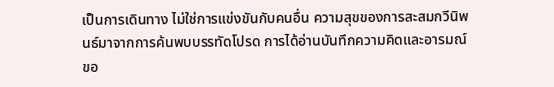เป็นการเดินทาง ไม่ใช่การแข่งขันกับคนอื่น ความสุขของการสะสมกวีนิพนธ์มาจากการค้นพบบรรทัดโปรด การได้อ่านบันทึกความคิดและอารมณ์ขอ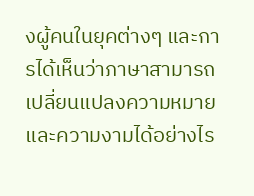งผู้คนในยุคต่างๆ และการได้เห็นว่าภาษาสามารถเปลี่ยนแปลงความหมายและความงามได้อย่างไร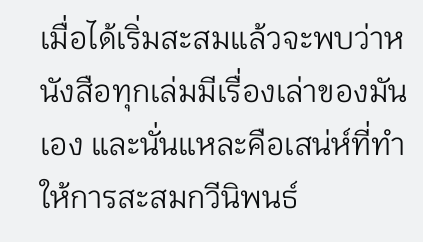เมื่อได้เริ่มสะสมแล้วจะพบว่าหนังสือทุกเล่มมีเรื่องเล่าของมันเอง และนั่นแหละคือเสน่ห์ที่ทำให้การสะสมกวีนิพนธ์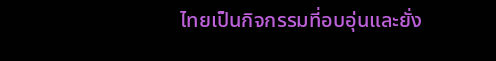ไทยเป็นกิจกรรมที่อบอุ่นและยั่ง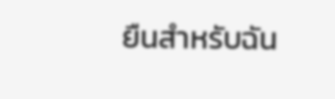ยืนสำหรับฉัน